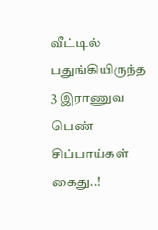வீட்டில் பதுங்கியிருந்த 3 இராணுவ பெண் சிப்பாய்கள் கைது..!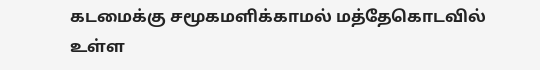கடமைக்கு சமூகமளிக்காமல் மத்தேகொடவில் உள்ள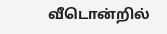வீடொன்றில்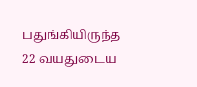பதுங்கியிருந்த 22 வயதுடைய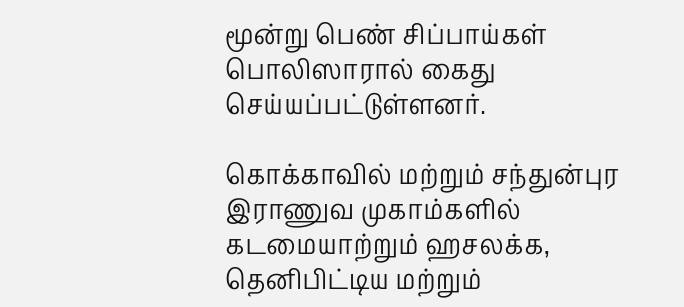மூன்று பெண் சிப்பாய்கள் பொலிஸாரால் கைது செய்யப்பட்டுள்ளனர்.

கொக்காவில் மற்றும் சந்துன்புர இராணுவ முகாம்களில் கடமையாற்றும் ஹசலக்க, தெனிபிட்டிய மற்றும்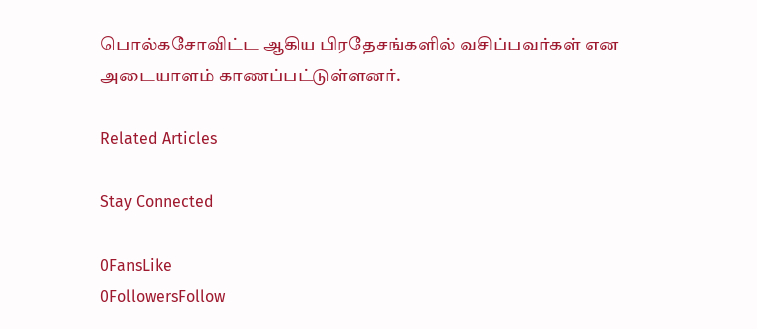பொல்கசோவிட்ட ஆகிய பிரதேசங்களில் வசிப்பவர்கள் என அடையாளம் காணப்பட்டுள்ளனர்.

Related Articles

Stay Connected

0FansLike
0FollowersFollow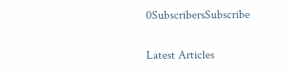0SubscribersSubscribe

Latest Articles